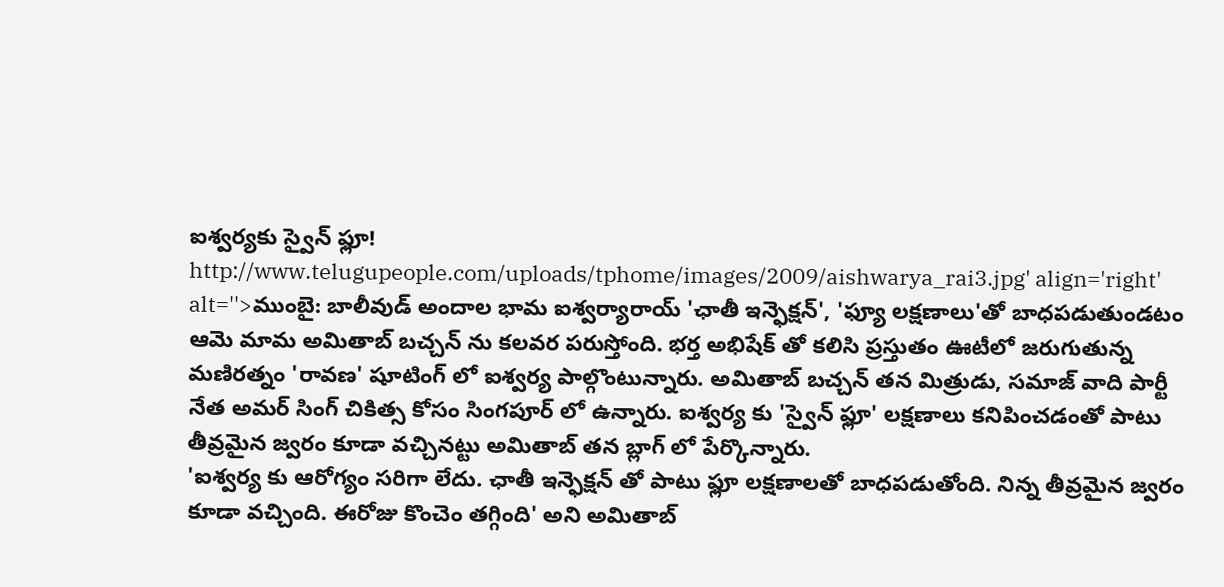ఐశ్వర్యకు స్వైన్ ఫ్లూ!
http://www.telugupeople.com/uploads/tphome/images/2009/aishwarya_rai3.jpg' align='right' alt=''>ముంబై: బాలీవుడ్ అందాల భామ ఐశ్వర్యారాయ్ 'ఛాతీ ఇన్ఫెక్షన్', 'ఫ్యూ లక్షణాలు'తో బాధపడుతుండటం ఆమె మామ అమితాబ్ బచ్చన్ ను కలవర పరుస్తోంది. భర్త అభిషేక్ తో కలిసి ప్రస్తుతం ఊటీలో జరుగుతున్న మణిరత్నం 'రావణ' షూటింగ్ లో ఐశ్వర్య పాల్గొంటున్నారు. అమితాబ్ బచ్చన్ తన మిత్రుడు, సమాజ్ వాది పార్టీ నేత అమర్ సింగ్ చికిత్స కోసం సింగపూర్ లో ఉన్నారు. ఐశ్వర్య కు 'స్వైన్ ఫ్లూ' లక్షణాలు కనిపించడంతో పాటు తీవ్రమైన జ్వరం కూడా వచ్చినట్టు అమితాబ్ తన బ్లాగ్ లో పేర్కొన్నారు.
'ఐశ్వర్య కు ఆరోగ్యం సరిగా లేదు. ఛాతీ ఇన్ఫెక్షన్ తో పాటు ఫ్లూ లక్షణాలతో బాధపడుతోంది. నిన్న తీవ్రమైన జ్వరం కూడా వచ్చింది. ఈరోజు కొంచెం తగ్గింది' అని అమితాబ్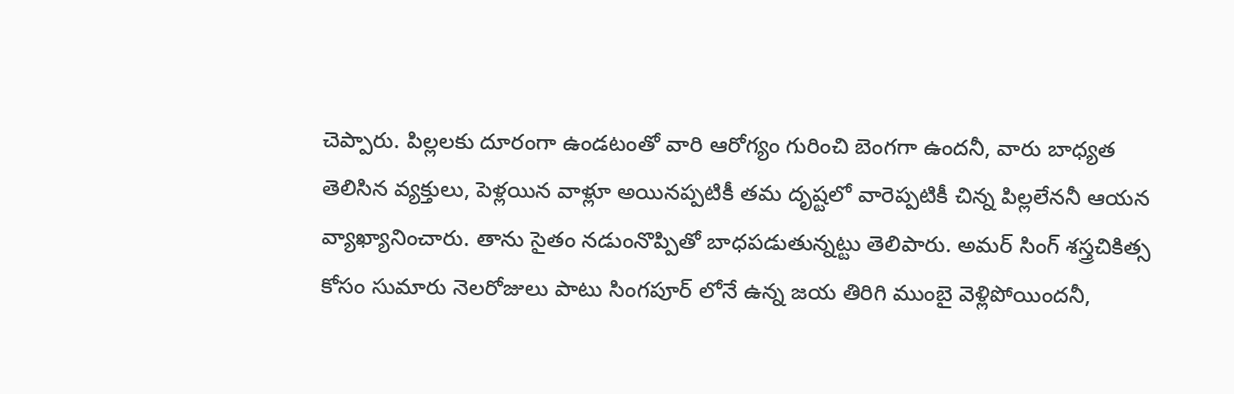చెప్పారు. పిల్లలకు దూరంగా ఉండటంతో వారి ఆరోగ్యం గురించి బెంగగా ఉందనీ, వారు బాధ్యత తెలిసిన వ్యక్తులు, పెళ్లయిన వాళ్లూ అయినప్పటికీ తమ దృష్టలో వారెప్పటికీ చిన్న పిల్లలేననీ ఆయన వ్యాఖ్యానించారు. తాను సైతం నడుంనొప్పితో బాధపడుతున్నట్టు తెలిపారు. అమర్ సింగ్ శస్త్రచికిత్స కోసం సుమారు నెలరోజులు పాటు సింగపూర్ లోనే ఉన్న జయ తిరిగి ముంబై వెళ్లిపోయిందనీ,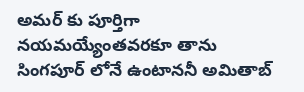అమర్ కు పూర్తిగా నయమయ్యేంతవరకూ తాను సింగపూర్ లోనే ఉంటాననీ అమితాబ్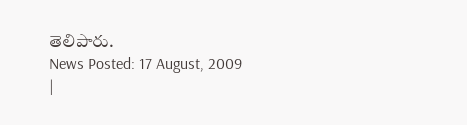తెలిపారు.
News Posted: 17 August, 2009
|